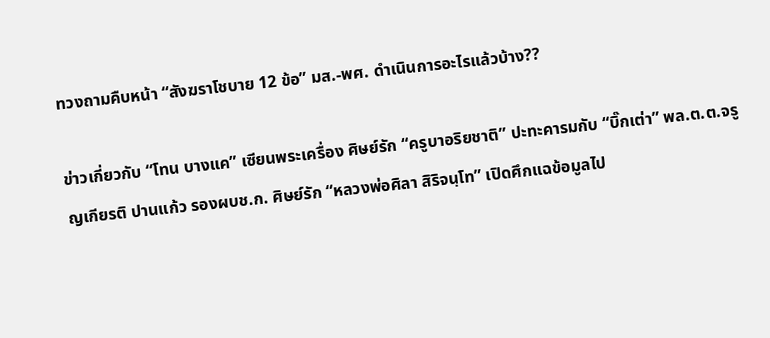ทวงถามคืบหน้า “สังฆราโชบาย 12 ข้อ” มส.-พศ. ดำเนินการอะไรแล้วบ้าง??

ข่าวเกี่ยวกับ “โทน บางแค” เซียนพระเครื่อง ศิษย์รัก “ครูบาอริยชาติ” ปะทะคารมกับ “บิ๊กเต่า” พล.ต.ต.จรูญเกียรติ ปานแก้ว รองผบช.ก. ศิษย์รัก “หลวงพ่อศิลา สิริจนฺโท” เปิดศึกแฉข้อมูลไป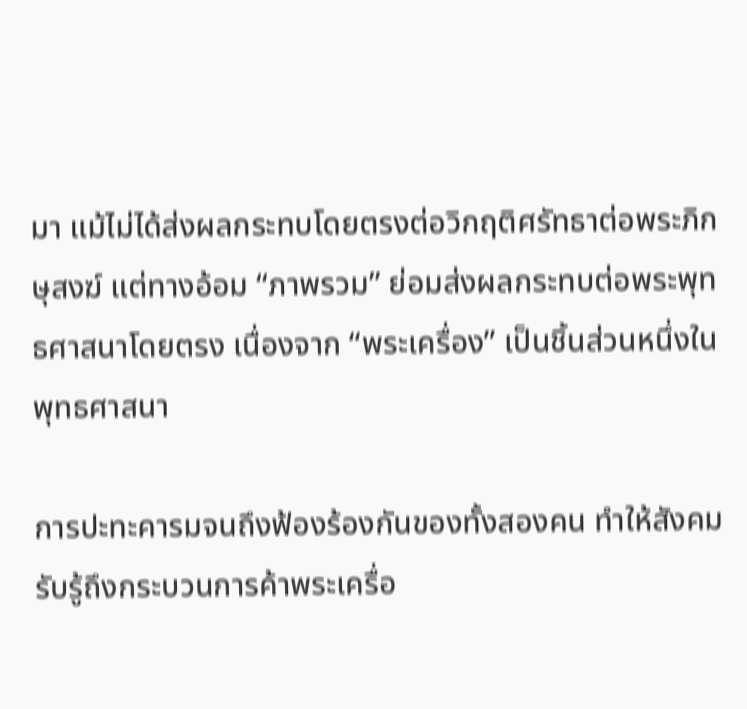มา แม้ไม่ได้ส่งผลกระทบโดยตรงต่อวิกฤติศรัทธาต่อพระภิกษุสงฆ์ แต่ทางอ้อม “ภาพรวม” ย่อมส่งผลกระทบต่อพระพุทธศาสนาโดยตรง เนื่องจาก “พระเครื่อง” เป็นชิ้นส่วนหนึ่งในพุทธศาสนา

การปะทะคารมจนถึงฟ้องร้องกันของทั้งสองคน ทำให้สังคมรับรู้ถึงกระบวนการค้าพระเครื่อ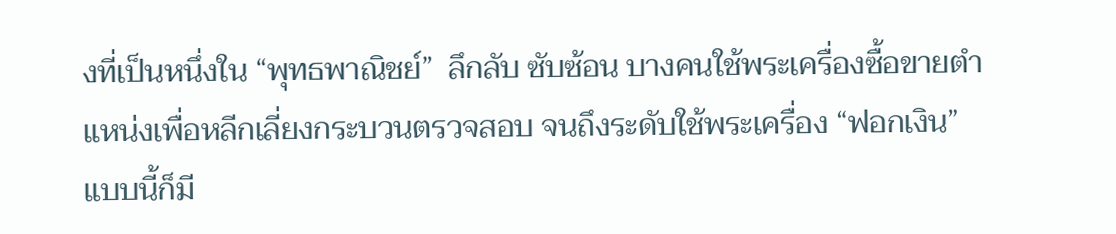งที่เป็นหนึ่งใน “พุทธพาณิชย์”  ลึกลับ ซับซ้อน บางคนใช้พระเครื่องซื้อขายตำแหน่งเพื่อหลีกเลี่ยงกระบวนตรวจสอบ จนถึงระดับใช้พระเครื่อง “ฟอกเงิน” แบบนี้ก็มี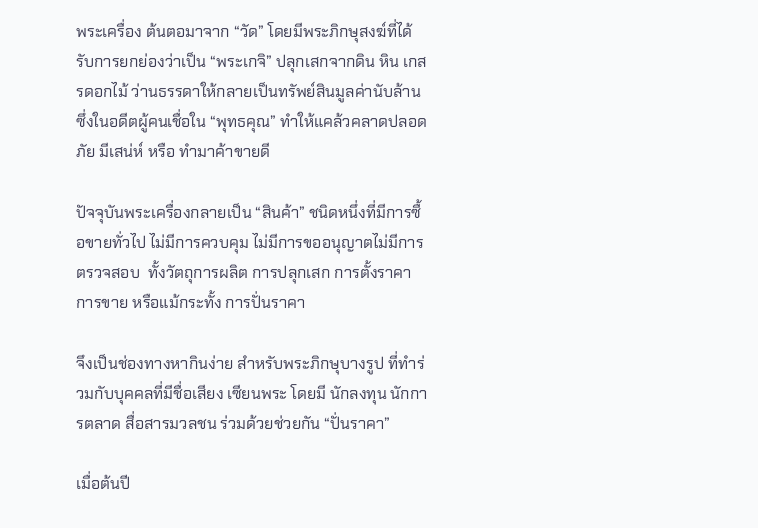พระเครื่อง ต้นตอมาจาก “วัด” โดยมีพระภิกษุสงฆ์ที่ได้รับการยกย่องว่าเป็น “พระเกจิ” ปลุกเสกจากดิน หิน เกสรดอกไม้ ว่านธรรดาให้กลายเป็นทรัพย์สินมูลค่านับล้าน ซึ่งในอดีตผู้คนเชื่อใน “พุทธคุณ” ทำให้แคล้วคลาดปลอดภัย มีเสน่ห์ หรือ ทำมาค้าขายดี

ปัจจุบันพระเครื่องกลายเป็น “สินค้า” ชนิดหนึ่งที่มีการซื้อขายทั่วไป ไม่มีการควบคุม ไม่มีการขออนุญาตไม่มีการตรวจสอบ  ทั้งวัตถุการผลิต การปลุกเสก การตั้งราคา การขาย หรือแม้กระทั้ง การปั่นราคา

จึงเป็นช่องทางหากินง่าย สำหรับพระภิกษุบางรูป ที่ทำร่วมกับบุคคลที่มีชื่อเสียง เซียนพระ โดยมี นักลงทุน นักการตลาด สื่อสารมวลชน ร่วมด้วยช่วยกัน “ปั่นราคา”

เมื่อต้นปี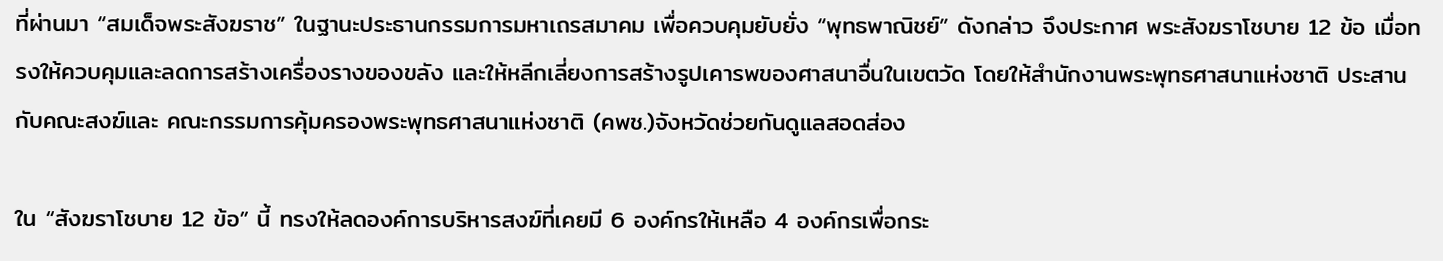ที่ผ่านมา “สมเด็จพระสังฆราช” ในฐานะประธานกรรมการมหาเถรสมาคม เพื่อควบคุมยับยั่ง “พุทธพาณิชย์” ดังกล่าว จึงประกาศ พระสังฆราโชบาย 12 ข้อ เมื่อทรงให้ควบคุมและลดการสร้างเครื่องรางของขลัง และให้หลีกเลี่ยงการสร้างรูปเคารพของศาสนาอื่นในเขตวัด โดยให้สำนักงานพระพุทธศาสนาแห่งชาติ ประสานกับคณะสงฆ์และ คณะกรรมการคุ้มครองพระพุทธศาสนาแห่งชาติ (คพช.)จังหวัดช่วยกันดูแลสอดส่อง

ใน “สังฆราโชบาย 12 ข้อ” นี้ ทรงให้ลดองค์การบริหารสงฆ์ที่เคยมี 6 องค์กรให้เหลือ 4 องค์กรเพื่อกระ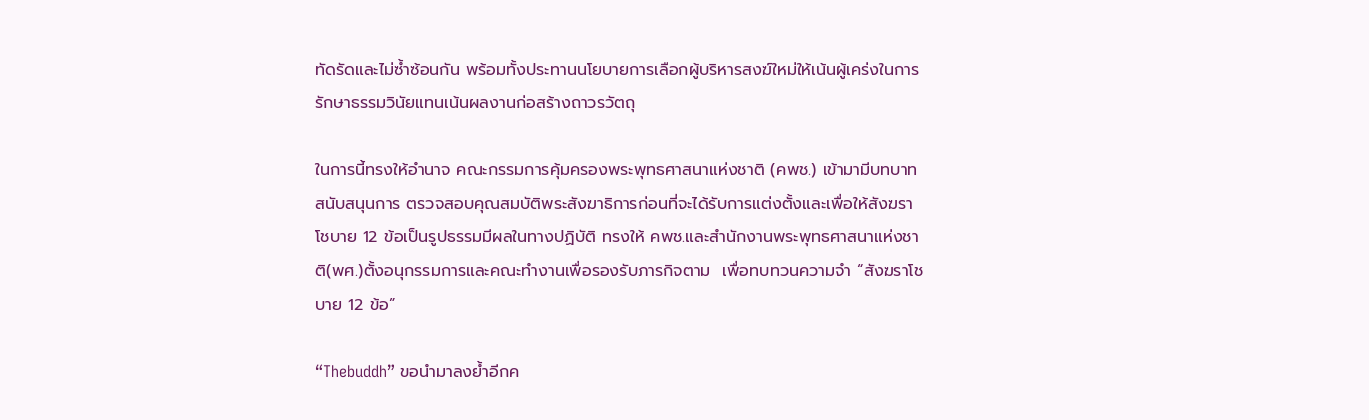ทัดรัดและไม่ซ้ำซ้อนกัน พร้อมทั้งประทานนโยบายการเลือกผู้บริหารสงฆ์ใหม่ให้เน้นผู้เคร่งในการรักษาธรรมวินัยแทนเน้นผลงานก่อสร้างถาวรวัตถุ

ในการนี้ทรงให้อำนาจ คณะกรรมการคุ้มครองพระพุทธศาสนาแห่งชาติ (คพช.) เข้ามามีบทบาทสนับสนุนการ ตรวจสอบคุณสมบัติพระสังฆาธิการก่อนที่จะได้รับการแต่งตั้งและเพื่อให้สังฆราโชบาย 12 ข้อเป็นรูปธรรมมีผลในทางปฏิบัติ ทรงให้ คพช.และสำนักงานพระพุทธศาสนาแห่งชาติ(พศ.)ตั้งอนุกรรมการและคณะทำงานเพื่อรองรับภารกิจตาม  เพื่อทบทวนความจำ “สังฆราโชบาย 12 ข้อ”

“Thebuddh” ขอนำมาลงย้ำอีกค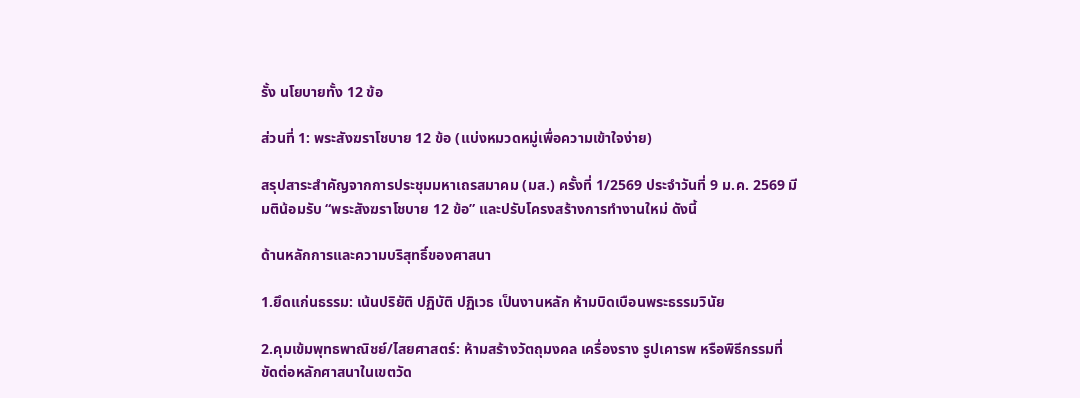รั้ง นโยบายทั้ง 12 ข้อ

ส่วนที่ 1: พระสังฆราโชบาย 12 ข้อ (แบ่งหมวดหมู่เพื่อความเข้าใจง่าย)

สรุปสาระสำคัญจากการประชุมมหาเถรสมาคม (มส.) ครั้งที่ 1/2569 ประจำวันที่ 9 ม.ค. 2569 มีมติน้อมรับ “พระสังฆราโชบาย 12 ข้อ” และปรับโครงสร้างการทำงานใหม่ ดังนี้

ด้านหลักการและความบริสุทธิ์ของศาสนา

1.ยึดแก่นธรรม: เน้นปริยัติ ปฏิบัติ ปฏิเวธ เป็นงานหลัก ห้ามบิดเบือนพระธรรมวินัย

2.คุมเข้มพุทธพาณิชย์/ไสยศาสตร์: ห้ามสร้างวัตถุมงคล เครื่องราง รูปเคารพ หรือพิธีกรรมที่ขัดต่อหลักศาสนาในเขตวัด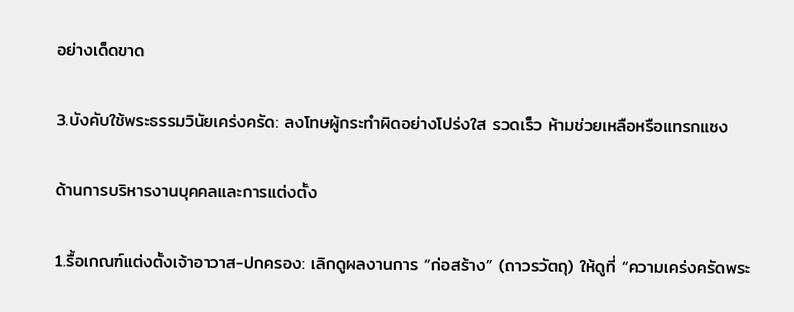อย่างเด็ดขาด

3.บังคับใช้พระธรรมวินัยเคร่งครัด: ลงโทษผู้กระทำผิดอย่างโปร่งใส รวดเร็ว ห้ามช่วยเหลือหรือแทรกแซง

ด้านการบริหารงานบุคคลและการแต่งตั้ง

1.รื้อเกณฑ์แต่งตั้งเจ้าอาวาส-ปกครอง: เลิกดูผลงานการ “ก่อสร้าง” (ถาวรวัตถุ) ให้ดูที่ “ความเคร่งครัดพระ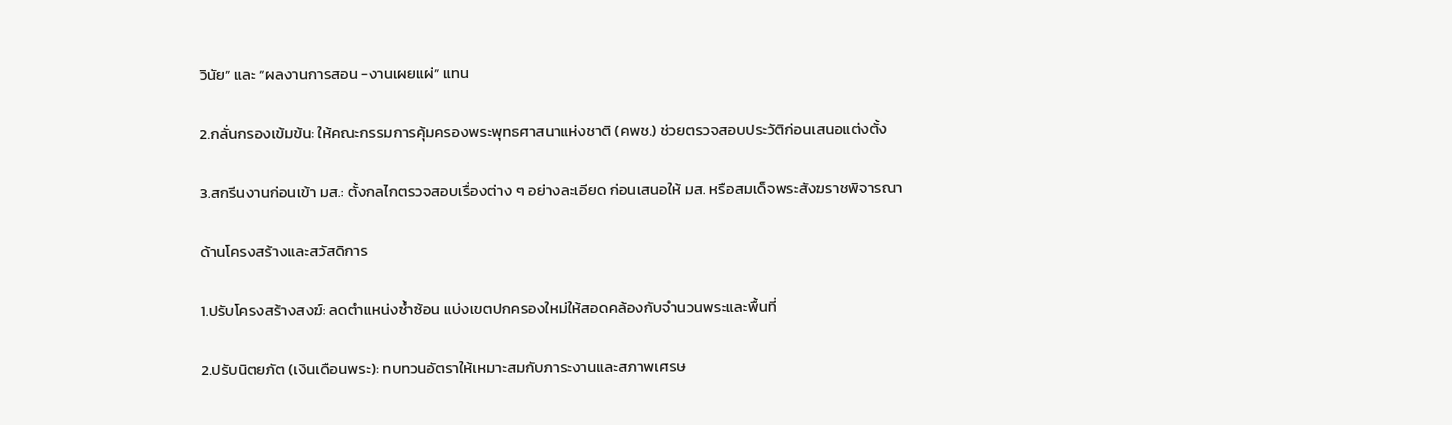วินัย” และ “ผลงานการสอน -งานเผยแผ่” แทน

2.กลั่นกรองเข้มข้น: ให้คณะกรรมการคุ้มครองพระพุทธศาสนาแห่งชาติ (คพช.) ช่วยตรวจสอบประวัติก่อนเสนอแต่งตั้ง

3.สกรีนงานก่อนเข้า มส.: ตั้งกลไกตรวจสอบเรื่องต่าง ๆ อย่างละเอียด ก่อนเสนอให้ มส. หรือสมเด็จพระสังฆราชพิจารณา

ด้านโครงสร้างและสวัสดิการ

1.ปรับโครงสร้างสงฆ์: ลดตำแหน่งซ้ำซ้อน แบ่งเขตปกครองใหม่ให้สอดคล้องกับจำนวนพระและพื้นที่

2.ปรับนิตยภัต (เงินเดือนพระ): ทบทวนอัตราให้เหมาะสมกับภาระงานและสภาพเศรษ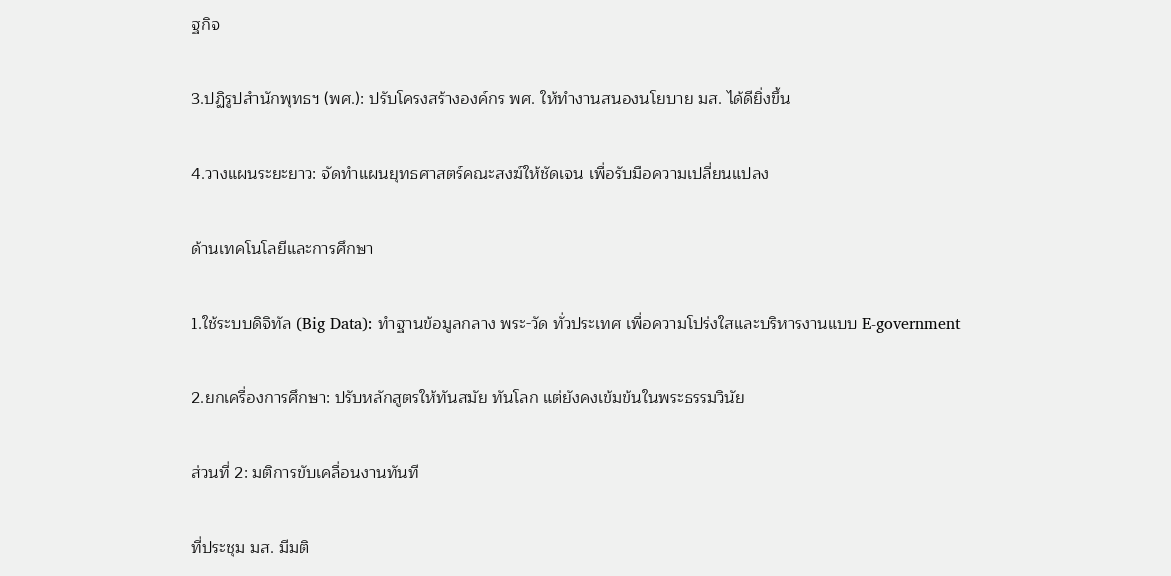ฐกิจ

3.ปฏิรูปสำนักพุทธฯ (พศ.): ปรับโครงสร้างองค์กร พศ. ให้ทำงานสนองนโยบาย มส. ได้ดียิ่งขึ้น

4.วางแผนระยะยาว: จัดทำแผนยุทธศาสตร์คณะสงฆ์ให้ชัดเจน เพื่อรับมือความเปลี่ยนแปลง

ด้านเทคโนโลยีและการศึกษา

1.ใช้ระบบดิจิทัล (Big Data): ทำฐานข้อมูลกลาง พระ-วัด ทั่วประเทศ เพื่อความโปร่งใสและบริหารงานแบบ E-government

2.ยกเครื่องการศึกษา: ปรับหลักสูตรให้ทันสมัย ทันโลก แต่ยังคงเข้มข้นในพระธรรมวินัย

ส่วนที่ 2: มติการขับเคลื่อนงานทันที

ที่ประชุม มส. มีมติ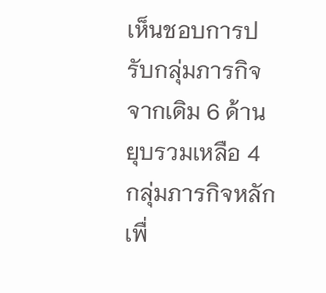เห็นชอบการปรับกลุ่มภารกิจจากเดิม 6 ด้าน ยุบรวมเหลือ 4 กลุ่มภารกิจหลัก เพื่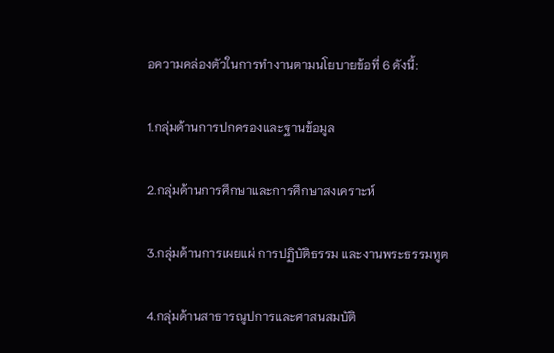อความคล่องตัวในการทำงานตามนโยบายข้อที่ 6 ดังนี้:

1.กลุ่มด้านการปกครองและฐานข้อมูล

2.กลุ่มด้านการศึกษาและการศึกษาสงเคราะห์

3.กลุ่มด้านการเผยแผ่ การปฏิบัติธรรม และงานพระธรรมทูต

4.กลุ่มด้านสาธารณูปการและศาสนสมบัติ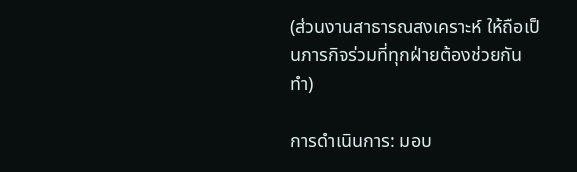(ส่วนงานสาธารณสงเคราะห์ ให้ถือเป็นภารกิจร่วมที่ทุกฝ่ายต้องช่วยกันทำ)

การดำเนินการ: มอบ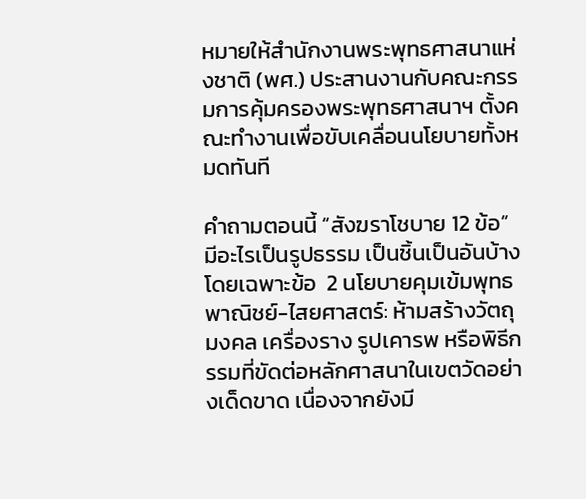หมายให้สำนักงานพระพุทธศาสนาแห่งชาติ (พศ.) ประสานงานกับคณะกรรมการคุ้มครองพระพุทธศาสนาฯ ตั้งคณะทำงานเพื่อขับเคลื่อนนโยบายทั้งหมดทันที

คำถามตอนนี้ “สังฆราโชบาย 12 ข้อ” มีอะไรเป็นรูปธรรม เป็นชิ้นเป็นอันบ้าง โดยเฉพาะข้อ  2 นโยบายคุมเข้มพุทธพาณิชย์-ไสยศาสตร์: ห้ามสร้างวัตถุมงคล เครื่องราง รูปเคารพ หรือพิธีกรรมที่ขัดต่อหลักศาสนาในเขตวัดอย่างเด็ดขาด เนื่องจากยังมี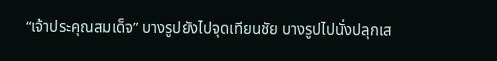“เจ้าประคุณสมเด็จ” บางรูปยังไปจุดเทียนชัย บางรูปไปนั่งปลุกเส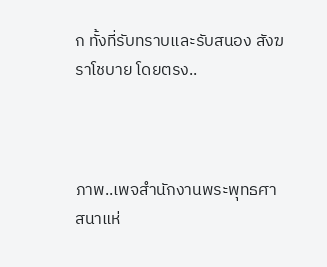ก ทั้งที่รับทราบและรับสนอง สังฆราโชบาย โดยตรง..



ภาพ..เพจสำนักงานพระพุทธศาสนาแห่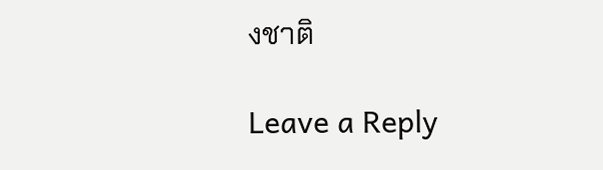งชาติ

Leave a Reply